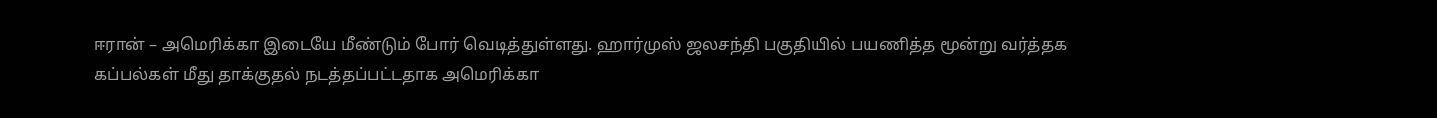ஈரான் – அமெரிக்கா இடையே மீண்டும் போர் வெடித்துள்ளது. ஹார்முஸ் ஜலசந்தி பகுதியில் பயணித்த மூன்று வர்த்தக கப்பல்கள் மீது தாக்குதல் நடத்தப்பட்டதாக அமெரிக்கா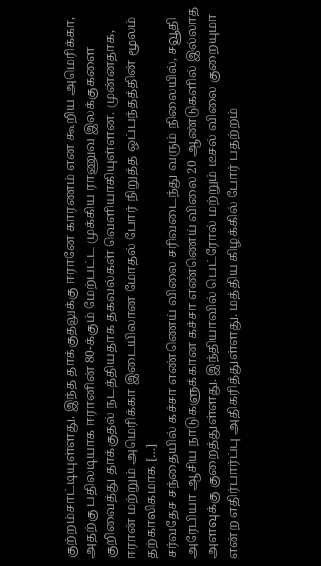குற்றம்சாட்டியுள்ளது. இந்த தாக்குதலுக்கு ஈரானே காரணம் என கூறிய அமெரிக்கா, அதற்கு பதிலடியாக ஈரானின் 80-க்கும் மேற்பட்ட முக்கிய ராணுவ இலக்குகளை குறிவைத்து தாக்குதல் நடத்தியதாக தகவல்கள் வெளியாகியுள்ளன. முன்னதாக, ஈரான் மற்றும் அமெரிக்கா இடையிலான மோதல் போர் நிறுத்த ஒப்பந்தத்தின் மூலம் தற்காலிகமாக […]
சர்வதேச சந்தையில் கச்சா எண்ணெய் விலை சரிவடைந்து வரும் நிலையில், சவூதி அரேபியா ஆசிய நாடுகளுக்கான கச்சா எண்ணெய் விலை 20 ஆண்டுகளில் இல்லாத அளவுக்கு குறைத்துள்ளது. இந்தியாவில் பெட்ரோல் மற்றும் டீசல் விலை குறையுமா என்ற எதிர்பார்ப்பு அதிகரித்துள்ளது. மத்திய கிழக்கில் போர் பதற்றம்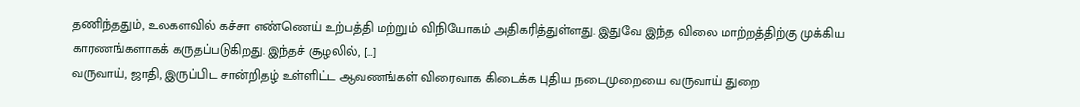தணிந்ததும், உலகளவில் கச்சா எண்ணெய் உற்பத்தி மற்றும் விநியோகம் அதிகரித்துள்ளது. இதுவே இந்த விலை மாற்றத்திற்கு முக்கிய காரணங்களாகக் கருதப்படுகிறது. இந்தச் சூழலில், […]
வருவாய், ஜாதி, இருப்பிட சான்றிதழ் உள்ளிட்ட ஆவணங்கள் விரைவாக கிடைக்க புதிய நடைமுறையை வருவாய் துறை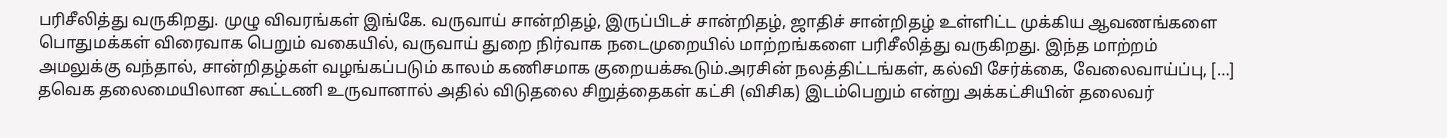பரிசீலித்து வருகிறது. முழு விவரங்கள் இங்கே. வருவாய் சான்றிதழ், இருப்பிடச் சான்றிதழ், ஜாதிச் சான்றிதழ் உள்ளிட்ட முக்கிய ஆவணங்களை பொதுமக்கள் விரைவாக பெறும் வகையில், வருவாய் துறை நிர்வாக நடைமுறையில் மாற்றங்களை பரிசீலித்து வருகிறது. இந்த மாற்றம் அமலுக்கு வந்தால், சான்றிதழ்கள் வழங்கப்படும் காலம் கணிசமாக குறையக்கூடும்.அரசின் நலத்திட்டங்கள், கல்வி சேர்க்கை, வேலைவாய்ப்பு, […]
தவெக தலைமையிலான கூட்டணி உருவானால் அதில் விடுதலை சிறுத்தைகள் கட்சி (விசிக) இடம்பெறும் என்று அக்கட்சியின் தலைவர்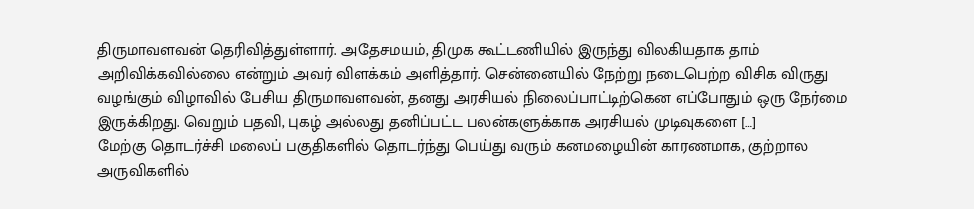திருமாவளவன் தெரிவித்துள்ளார். அதேசமயம், திமுக கூட்டணியில் இருந்து விலகியதாக தாம் அறிவிக்கவில்லை என்றும் அவர் விளக்கம் அளித்தார். சென்னையில் நேற்று நடைபெற்ற விசிக விருது வழங்கும் விழாவில் பேசிய திருமாவளவன், தனது அரசியல் நிலைப்பாட்டிற்கென எப்போதும் ஒரு நேர்மை இருக்கிறது. வெறும் பதவி, புகழ் அல்லது தனிப்பட்ட பலன்களுக்காக அரசியல் முடிவுகளை […]
மேற்கு தொடர்ச்சி மலைப் பகுதிகளில் தொடர்ந்து பெய்து வரும் கனமழையின் காரணமாக, குற்றால அருவிகளில்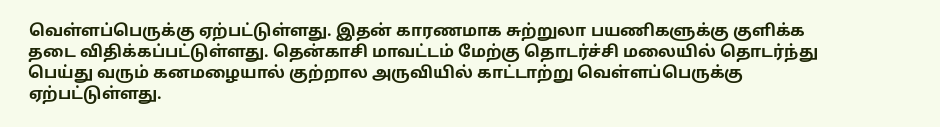வெள்ளப்பெருக்கு ஏற்பட்டுள்ளது. இதன் காரணமாக சுற்றுலா பயணிகளுக்கு குளிக்க தடை விதிக்கப்பட்டுள்ளது. தென்காசி மாவட்டம் மேற்கு தொடர்ச்சி மலையில் தொடர்ந்து பெய்து வரும் கனமழையால் குற்றால அருவியில் காட்டாற்று வெள்ளப்பெருக்கு ஏற்பட்டுள்ளது.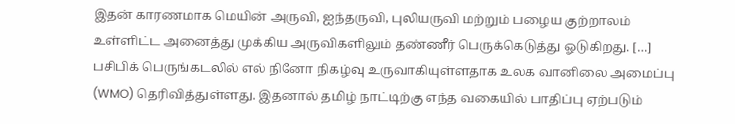இதன் காரணமாக மெயின் அருவி, ஐந்தருவி, புலியருவி மற்றும் பழைய குற்றாலம் உள்ளிட்ட அனைத்து முக்கிய அருவிகளிலும் தண்ணீர் பெருக்கெடுத்து ஓடுகிறது. […]
பசிபிக் பெருங்கடலில் எல் நினோ நிகழ்வு உருவாகியுள்ளதாக உலக வானிலை அமைப்பு (WMO) தெரிவித்துள்ளது. இதனால் தமிழ் நாட்டிற்கு எந்த வகையில் பாதிப்பு ஏற்படும்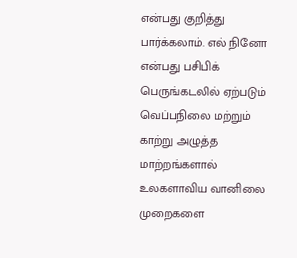என்பது குறித்து பார்க்கலாம். எல் நினோ என்பது பசிபிக் பெருங்கடலில் ஏற்படும் வெப்பநிலை மற்றும் காற்று அழுத்த மாற்றங்களால் உலகளாவிய வானிலை முறைகளை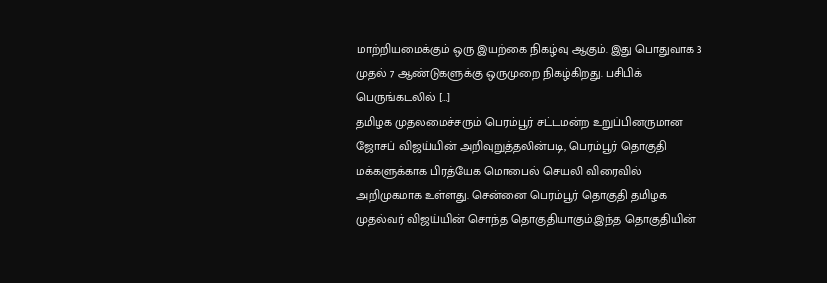மாற்றியமைக்கும் ஒரு இயற்கை நிகழ்வு ஆகும். இது பொதுவாக 3 முதல் 7 ஆண்டுகளுக்கு ஒருமுறை நிகழ்கிறது. பசிபிக் பெருங்கடலில் […]
தமிழக முதலமைச்சரும் பெரம்பூர் சட்டமன்ற உறுப்பினருமான ஜோசப் விஜய்யின் அறிவுறுத்தலின்படி, பெரம்பூர் தொகுதி மக்களுக்காக பிரத்யேக மொபைல் செயலி விரைவில் அறிமுகமாக உள்ளது. சென்னை பெரம்பூர் தொகுதி தமிழக முதல்வர் விஜய்யின் சொந்த தொகுதியாகும்.இந்த தொகுதியின்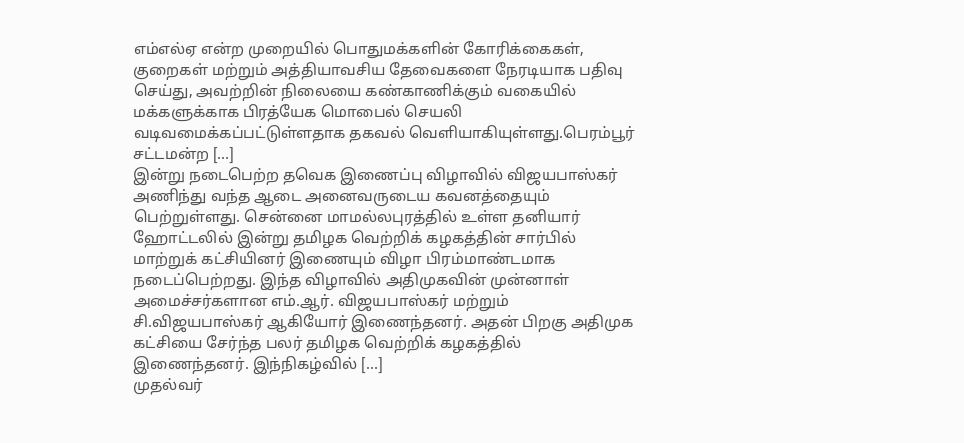எம்எல்ஏ என்ற முறையில் பொதுமக்களின் கோரிக்கைகள், குறைகள் மற்றும் அத்தியாவசிய தேவைகளை நேரடியாக பதிவு செய்து, அவற்றின் நிலையை கண்காணிக்கும் வகையில் மக்களுக்காக பிரத்யேக மொபைல் செயலி வடிவமைக்கப்பட்டுள்ளதாக தகவல் வெளியாகியுள்ளது.பெரம்பூர் சட்டமன்ற […]
இன்று நடைபெற்ற தவெக இணைப்பு விழாவில் விஜயபாஸ்கர் அணிந்து வந்த ஆடை அனைவருடைய கவனத்தையும் பெற்றுள்ளது. சென்னை மாமல்லபுரத்தில் உள்ள தனியார் ஹோட்டலில் இன்று தமிழக வெற்றிக் கழகத்தின் சார்பில் மாற்றுக் கட்சியினர் இணையும் விழா பிரம்மாண்டமாக நடைப்பெற்றது. இந்த விழாவில் அதிமுகவின் முன்னாள் அமைச்சர்களான எம்.ஆர். விஜயபாஸ்கர் மற்றும் சி.விஜயபாஸ்கர் ஆகியோர் இணைந்தனர். அதன் பிறகு அதிமுக கட்சியை சேர்ந்த பலர் தமிழக வெற்றிக் கழகத்தில் இணைந்தனர். இந்நிகழ்வில் […]
முதல்வர்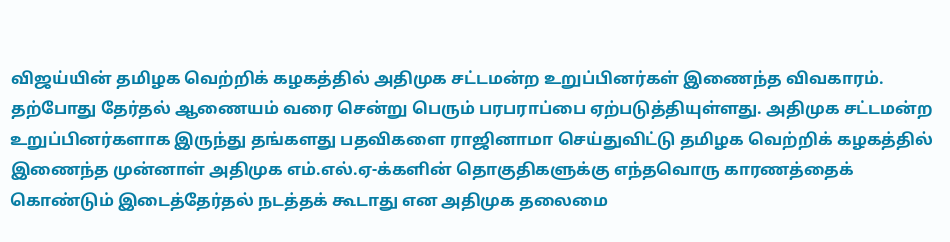விஜய்யின் தமிழக வெற்றிக் கழகத்தில் அதிமுக சட்டமன்ற உறுப்பினர்கள் இணைந்த விவகாரம். தற்போது தேர்தல் ஆணையம் வரை சென்று பெரும் பரபராப்பை ஏற்படுத்தியுள்ளது. அதிமுக சட்டமன்ற உறுப்பினர்களாக இருந்து தங்களது பதவிகளை ராஜினாமா செய்துவிட்டு தமிழக வெற்றிக் கழகத்தில் இணைந்த முன்னாள் அதிமுக எம்.எல்.ஏ-க்களின் தொகுதிகளுக்கு எந்தவொரு காரணத்தைக் கொண்டும் இடைத்தேர்தல் நடத்தக் கூடாது என அதிமுக தலைமை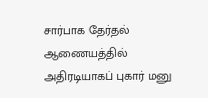சார்பாக தேர்தல் ஆணையத்தில் அதிரடியாகப் புகார் மனு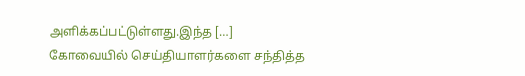அளிக்கப்பட்டுள்ளது.இந்த […]
கோவையில் செய்தியாளர்களை சந்தித்த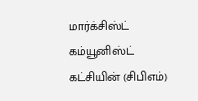மார்க்சிஸ்ட் கம்யூனிஸ்ட் கட்சியின் (சிபிஎம்)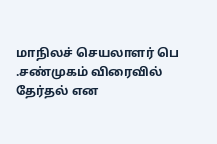மாநிலச் செயலாளர் பெ .சண்முகம் விரைவில் தேர்தல் என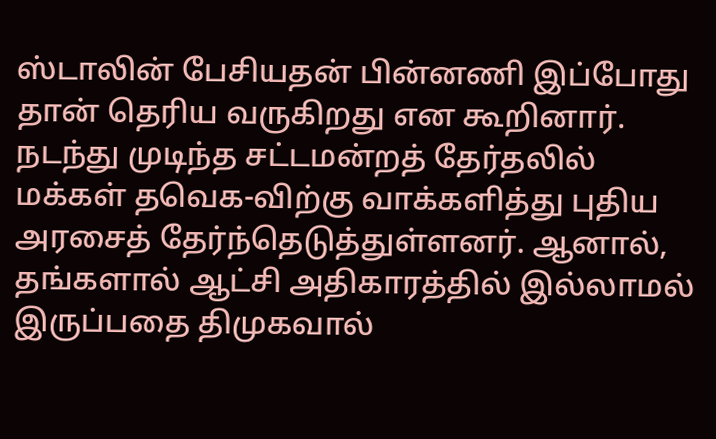ஸ்டாலின் பேசியதன் பின்னணி இப்போது தான் தெரிய வருகிறது என கூறினார். நடந்து முடிந்த சட்டமன்றத் தேர்தலில் மக்கள் தவெக-விற்கு வாக்களித்து புதிய அரசைத் தேர்ந்தெடுத்துள்ளனர். ஆனால், தங்களால் ஆட்சி அதிகாரத்தில் இல்லாமல் இருப்பதை திமுகவால்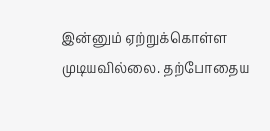இன்னும் ஏற்றுக்கொள்ள முடியவில்லை. தற்போதைய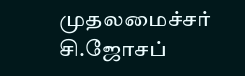முதலமைச்சர் சி.ஜோசப்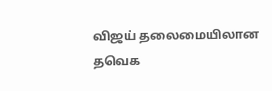விஜய் தலைமையிலான தவெக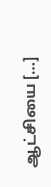ஆட்சியை […]